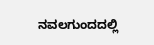ನವಲಗುಂದದಲ್ಲಿ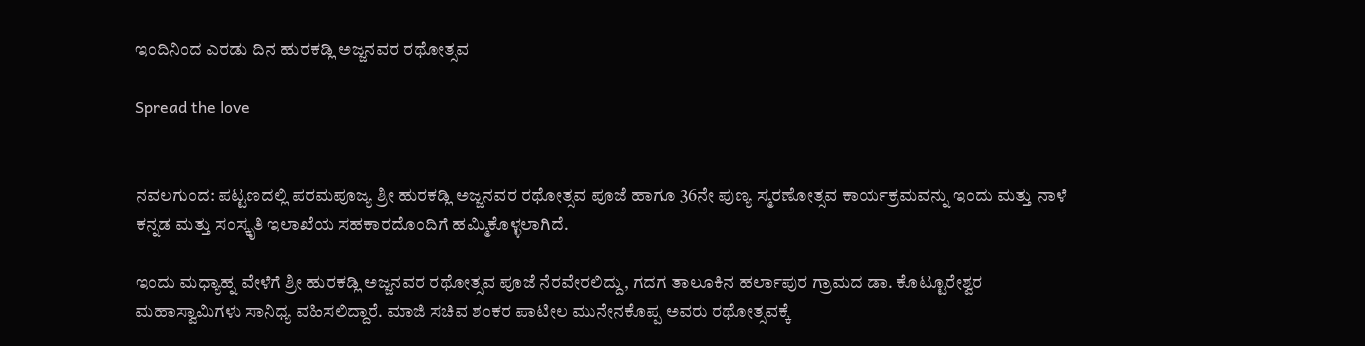ಇಂದಿನಿಂದ ಎರಡು ದಿನ ಹುರಕಡ್ಲಿ ಅಜ್ಜನವರ ರಥೋತ್ಸವ

Spread the love


ನವಲಗುಂದ: ಪಟ್ಟಣದಲ್ಲಿ ಪರಮಪೂಜ್ಯ ಶ್ರೀ ಹುರಕಡ್ಲಿ ಅಜ್ಜನವರ ರಥೋತ್ಸವ ಪೂಜೆ ಹಾಗೂ 36ನೇ ಪುಣ್ಯ ಸ್ಮರಣೋತ್ಸವ ಕಾರ್ಯಕ್ರಮವನ್ನು ಇಂದು ಮತ್ತು ನಾಳೆ ಕನ್ನಡ ಮತ್ತು ಸಂಸ್ಕೃತಿ ಇಲಾಖೆಯ ಸಹಕಾರದೊಂದಿಗೆ ಹಮ್ಮಿಕೊಳ್ಳಲಾಗಿದೆ.

ಇಂದು ಮಧ್ಯಾಹ್ನ ವೇಳೆಗೆ ಶ್ರೀ ಹುರಕಡ್ಲಿ ಅಜ್ಜನವರ ರಥೋತ್ಸವ ಪೂಜೆ ನೆರವೇರಲಿದ್ದು, ಗದಗ ತಾಲೂಕಿನ ಹರ್ಲಾಪುರ ಗ್ರಾಮದ ಡಾ. ಕೊಟ್ಟೂರೇಶ್ವರ ಮಹಾಸ್ವಾಮಿಗಳು ಸಾನಿಧ್ಯ ವಹಿಸಲಿದ್ದಾರೆ. ಮಾಜಿ ಸಚಿವ ಶಂಕರ ಪಾಟೀಲ ಮುನೇನಕೊಪ್ಪ ಅವರು ರಥೋತ್ಸವಕ್ಕೆ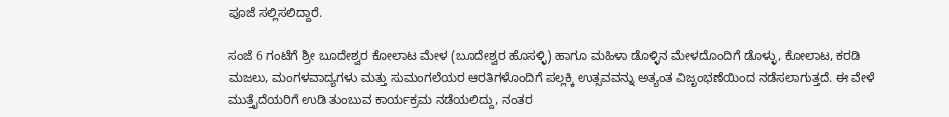ಪೂಜೆ ಸಲ್ಲಿಸಲಿದ್ದಾರೆ.

ಸಂಜೆ 6 ಗಂಟೆಗೆ ಶ್ರೀ ಬೂದೇಶ್ವರ ಕೋಲಾಟ ಮೇಳ (ಬೂದೇಶ್ವರ ಹೊಸಳ್ಳಿ) ಹಾಗೂ ಮಹಿಳಾ ಡೊಳ್ಳಿನ ಮೇಳದೊಂದಿಗೆ ಡೊಳ್ಳು, ಕೋಲಾಟ, ಕರಡಿ ಮಜಲು, ಮಂಗಳವಾದ್ಯಗಳು ಮತ್ತು ಸುಮಂಗಲೆಯರ ಆರತಿಗಳೊಂದಿಗೆ ಪಲ್ಲಕ್ಕಿ ಉತ್ಸವವನ್ನು ಅತ್ಯಂತ ವಿಜೃಂಭಣೆಯಿಂದ ನಡೆಸಲಾಗುತ್ತದೆ. ಈ ವೇಳೆ ಮುತ್ತೈದೆಯರಿಗೆ ಉಡಿ ತುಂಬುವ ಕಾರ್ಯಕ್ರಮ ನಡೆಯಲಿದ್ದು, ನಂತರ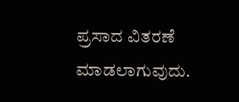ಪ್ರಸಾದ ವಿತರಣೆ ಮಾಡಲಾಗುವುದು.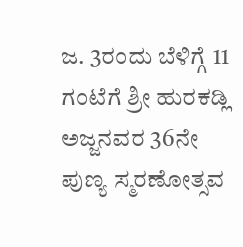ಜ. 3ರಂದು ಬೆಳಿಗ್ಗೆ 11 ಗಂಟೆಗೆ ಶ್ರೀ ಹುರಕಡ್ಲಿ ಅಜ್ಜನವರ 36ನೇ ಪುಣ್ಯ ಸ್ಮರಣೋತ್ಸವ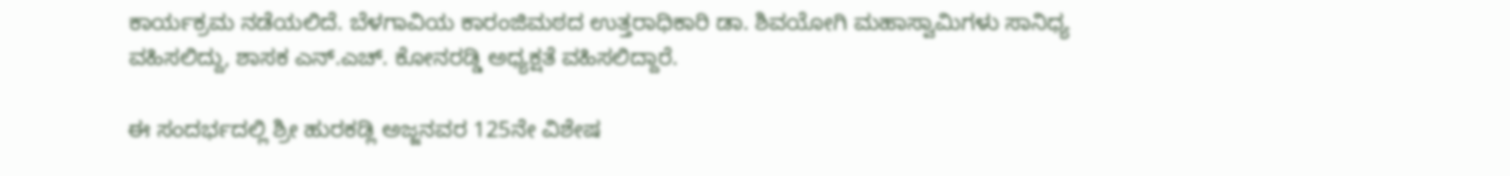ಕಾರ್ಯಕ್ರಮ ನಡೆಯಲಿದೆ. ಬೆಳಗಾವಿಯ ಕಾರಂಜಿಮಠದ ಉತ್ತರಾಧಿಕಾರಿ ಡಾ. ಶಿವಯೋಗಿ ಮಹಾಸ್ವಾಮಿಗಳು ಸಾನಿಧ್ಯ ವಹಿಸಲಿದ್ದು, ಶಾಸಕ ಎನ್.ಎಚ್. ಕೋನರಡ್ಡಿ ಅಧ್ಯಕ್ಷತೆ ವಹಿಸಲಿದ್ದಾರೆ.

ಈ ಸಂದರ್ಭದಲ್ಲಿ ಶ್ರೀ ಹುರಕಡ್ಲಿ ಅಜ್ಜನವರ 125ನೇ ವಿಶೇಷ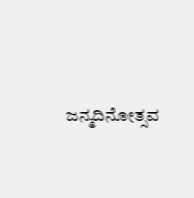ಜನ್ಮದಿನೋತ್ಸವ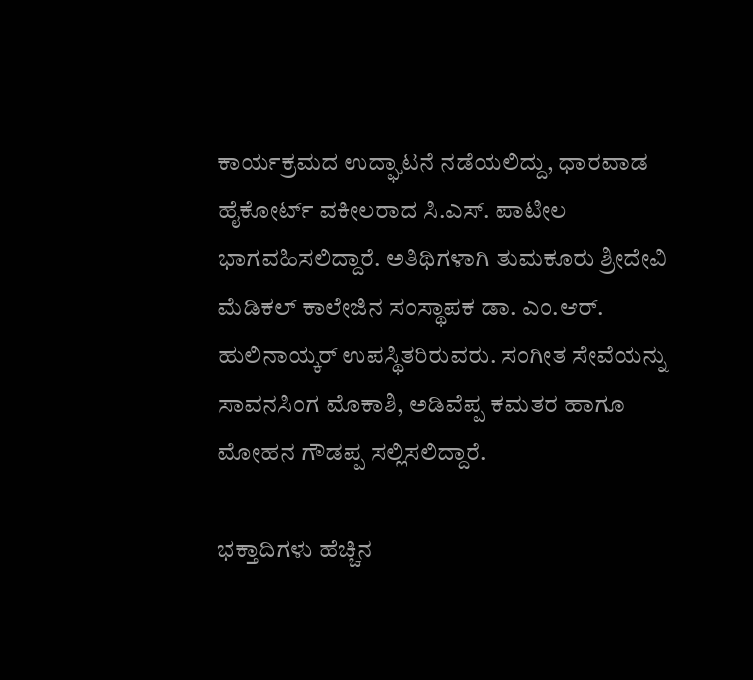ಕಾರ್ಯಕ್ರಮದ ಉದ್ಘಾಟನೆ ನಡೆಯಲಿದ್ದು, ಧಾರವಾಡ ಹೈಕೋರ್ಟ್ ವಕೀಲರಾದ ಸಿ.ಎಸ್. ಪಾಟೀಲ ಭಾಗವಹಿಸಲಿದ್ದಾರೆ. ಅತಿಥಿಗಳಾಗಿ ತುಮಕೂರು ಶ್ರೀದೇವಿ ಮೆಡಿಕಲ್ ಕಾಲೇಜಿನ ಸಂಸ್ಥಾಪಕ ಡಾ. ಎಂ.ಆರ್. ಹುಲಿನಾಯ್ಕರ್ ಉಪಸ್ಥಿತರಿರುವರು. ಸಂಗೀತ ಸೇವೆಯನ್ನು ಸಾವನಸಿಂಗ ಮೊಕಾಶಿ, ಅಡಿವೆಪ್ಪ ಕಮತರ ಹಾಗೂ ಮೋಹನ ಗೌಡಪ್ಪ ಸಲ್ಲಿಸಲಿದ್ದಾರೆ.

ಭಕ್ತಾದಿಗಳು ಹೆಚ್ಚಿನ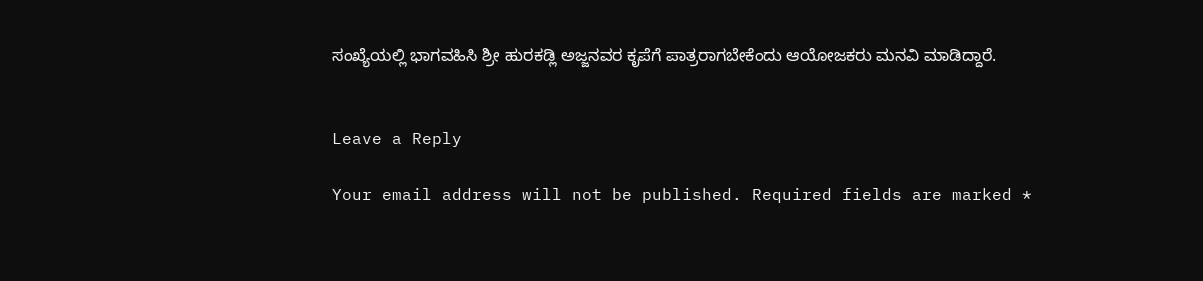ಸಂಖ್ಯೆಯಲ್ಲಿ ಭಾಗವಹಿಸಿ ಶ್ರೀ ಹುರಕಡ್ಲಿ ಅಜ್ಜನವರ ಕೃಪೆಗೆ ಪಾತ್ರರಾಗಬೇಕೆಂದು ಆಯೋಜಕರು ಮನವಿ ಮಾಡಿದ್ದಾರೆ.


Leave a Reply

Your email address will not be published. Required fields are marked *